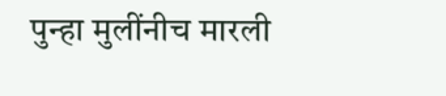पुन्हा मुलींनीच मारली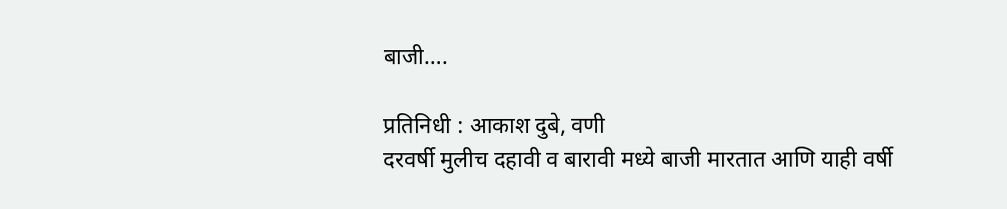बाजी….

प्रतिनिधी : आकाश दुबे, वणी
दरवर्षी मुलीच दहावी व बारावी मध्ये बाजी मारतात आणि याही वर्षी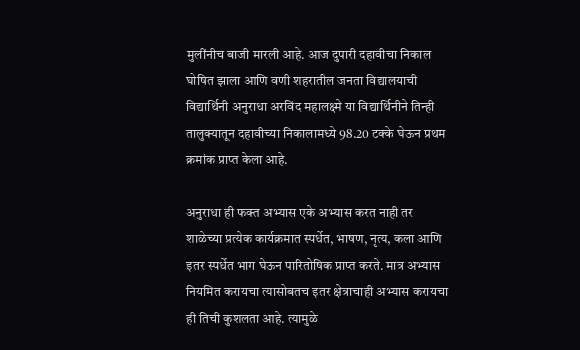मुलींनीच बाजी मारली आहे. आज दुपारी दहावीचा निकाल घोषित झाला आणि वणी शहरातील जनता विद्यालयाची विद्यार्थिनी अनुराधा अरविंद महालक्ष्मे या विद्यार्थिनीने तिन्ही तालुक्यातून दहावीच्या निकालामध्ये 98.20 टक्के घेऊन प्रथम क्रमांक प्राप्त केला आहे.

अनुराधा ही फक्त अभ्यास एके अभ्यास करत नाही तर शाळेच्या प्रत्येक कार्यक्रमात स्पर्धेत, भाषण, नृत्य, कला आणि इतर स्पर्धेत भाग घेऊन पारितोषिक प्राप्त करते. मात्र अभ्यास नियमित करायचा त्यासोबतच इतर क्षेत्राचाही अभ्यास करायचा ही तिची कुशलता आहे. त्यामुळे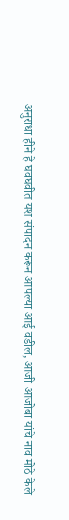अनुराधा हीने हे घवघवीत यश संपादन करून आपल्या आई वडील, आजी आजोबा यांचे नाव मोठे केले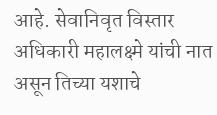आहे. सेवानिवृत विस्तार अधिकारी महालक्ष्मे यांची नात असून तिच्या यशाचे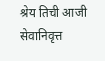श्रेय तिची आजी सेवानिवृत्त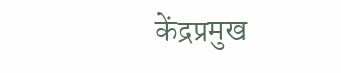केंद्रप्रमुख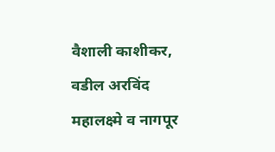वैशाली काशीकर, वडील अरविंद महालक्ष्मे व नागपूर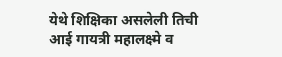येथे शिक्षिका असलेली तिची आई गायत्री महालक्ष्मे व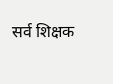सर्व शिक्षक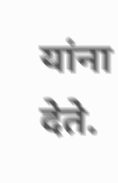यांना देते.